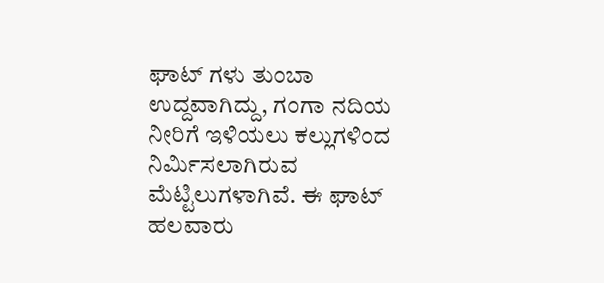ಘಾಟ್ ಗಳು ತುಂಬಾ ಉದ್ದವಾಗಿದ್ದು, ಗಂಗಾ ನದಿಯ ನೀರಿಗೆ ಇಳಿಯಲು ಕಲ್ಲುಗಳಿಂದ ನಿರ್ಮಿಸಲಾಗಿರುವ ಮೆಟ್ಟಿಲುಗಳಾಗಿವೆ. ಈ ಘಾಟ್ ಹಲವಾರು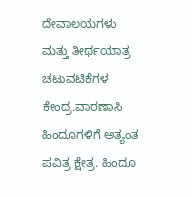ದೇವಾಲಯಗಳು ಮತ್ತು ತೀರ್ಥಯಾತ್ರ ಚಟುವಟಿಕೆಗಳ ಕೇಂದ್ರ.ವಾರಣಾಸಿ ಹಿಂದೂಗಳಿಗೆ ಅತ್ಯಂತ ಪವಿತ್ರ ಕ್ಷೇತ್ರ. ಹಿಂದೂ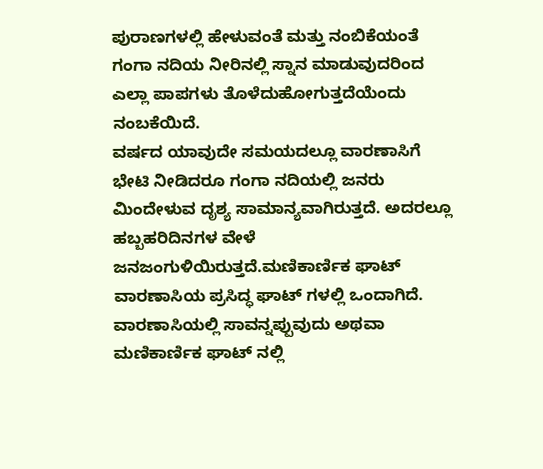ಪುರಾಣಗಳಲ್ಲಿ ಹೇಳುವಂತೆ ಮತ್ತು ನಂಬಿಕೆಯಂತೆ ಗಂಗಾ ನದಿಯ ನೀರಿನಲ್ಲಿ ಸ್ನಾನ ಮಾಡುವುದರಿಂದ ಎಲ್ಲಾ ಪಾಪಗಳು ತೊಳೆದುಹೋಗುತ್ತದೆಯೆಂದು ನಂಬಕೆಯಿದೆ.
ವರ್ಷದ ಯಾವುದೇ ಸಮಯದಲ್ಲೂ ವಾರಣಾಸಿಗೆ ಭೇಟಿ ನೀಡಿದರೂ ಗಂಗಾ ನದಿಯಲ್ಲಿ ಜನರು ಮಿಂದೇಳುವ ದೃಶ್ಯ ಸಾಮಾನ್ಯವಾಗಿರುತ್ತದೆ. ಅದರಲ್ಲೂ ಹಬ್ಬಹರಿದಿನಗಳ ವೇಳೆ ಜನಜಂಗುಳಿಯಿರುತ್ತದೆ.ಮಣಿಕಾರ್ಣಿಕ ಘಾಟ್ ವಾರಣಾಸಿಯ ಪ್ರಸಿದ್ಧ ಘಾಟ್ ಗಳಲ್ಲಿ ಒಂದಾಗಿದೆ. ವಾರಣಾಸಿಯಲ್ಲಿ ಸಾವನ್ನಪ್ಪುವುದು ಅಥವಾ ಮಣಿಕಾರ್ಣಿಕ ಘಾಟ್ ನಲ್ಲಿ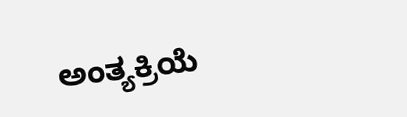ಅಂತ್ಯಕ್ರಿಯೆ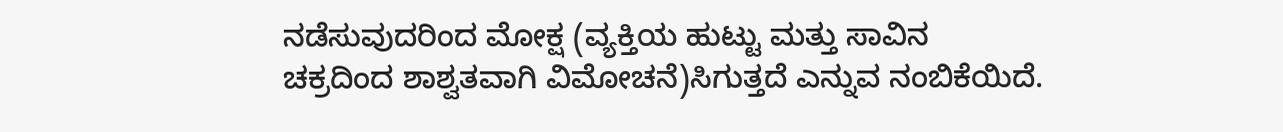ನಡೆಸುವುದರಿಂದ ಮೋಕ್ಷ (ವ್ಯಕ್ತಿಯ ಹುಟ್ಟು ಮತ್ತು ಸಾವಿನ ಚಕ್ರದಿಂದ ಶಾಶ್ವತವಾಗಿ ವಿಮೋಚನೆ)ಸಿಗುತ್ತದೆ ಎನ್ನುವ ನಂಬಿಕೆಯಿದೆ.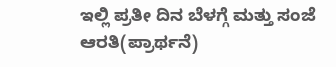ಇಲ್ಲಿ ಪ್ರತೀ ದಿನ ಬೆಳಗ್ಗೆ ಮತ್ತು ಸಂಜೆ ಆರತಿ(ಪ್ರಾರ್ಥನೆ)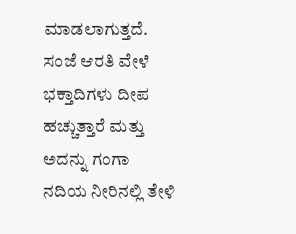ಮಾಡಲಾಗುತ್ತದೆ. ಸಂಜೆ ಆರತಿ ವೇಳೆ ಭಕ್ತಾದಿಗಳು ದೀಪ ಹಚ್ಚುತ್ತಾರೆ ಮತ್ತು ಅದನ್ನು ಗಂಗಾ ನದಿಯ ನೀರಿನಲ್ಲಿ ತೇಳಿ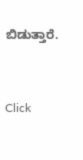ಬಿಡುತ್ತಾರೆ.


Click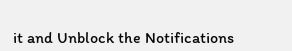it and Unblock the Notifications